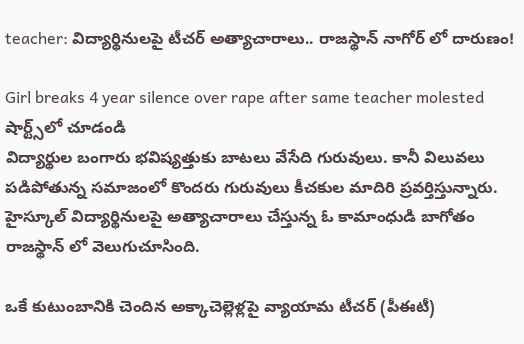teacher: విద్యార్థినులపై టీచర్ అత్యాచారాలు.. రాజస్థాన్ నాగోర్ లో దారుణం!

Girl breaks 4 year silence over rape after same teacher molested
షార్ట్స్‌లో చూడండి
విద్యార్థుల బంగారు భవిష్యత్తుకు బాటలు వేసేది గురువులు. కానీ విలువలు పడిపోతున్న సమాజంలో కొందరు గురువులు కీచకుల మాదిరి ప్రవర్తిస్తున్నారు. హైస్కూల్ విద్యార్థినులపై అత్యాచారాలు చేస్తున్న ఓ కామాంధుడి బాగోతం రాజస్థాన్ లో వెలుగుచూసింది.

ఒకే కుటుంబానికి చెందిన అక్కాచెల్లెళ్లపై వ్యాయామ టీచర్ (పీఈటీ)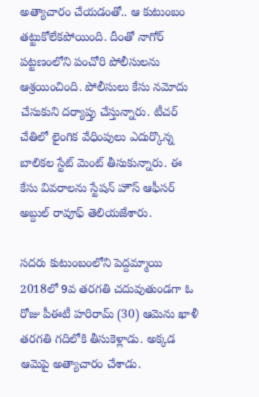అత్యాచారం చేయడంతో.. ఆ కుటుంబం తట్టుకోలేకపోయింది. దీంతో నాగోర్ పట్టణంలోని పంచోరి పోలీసులను ఆశ్రయించింది. పోలీసులు కేసు నమోదు చేసుకుని దర్యాప్తు చేస్తున్నారు. టీచర్ చేతిలో లైంగిక వేధింపులు ఎదుర్కొన్న బాలికల స్టేట్ మెంట్ తీసుకున్నారు. ఈ కేసు వివరాలను స్టేషన్ హౌస్ ఆఫీసర్ అబ్దుల్ రావూఫ్ తెలియజేశారు.

సదరు కుటుంబంలోని పెద్దమ్మాయి 2018లో 9వ తరగతి చదువుతుండగా ఓ రోజు పీఈటీ హరిరామ్ (30) ఆమెను ఖాళీ తరగతి గదిలోకి తీసుకెళ్లాడు. అక్కడ ఆమెపై అత్యాచారం చేశాడు.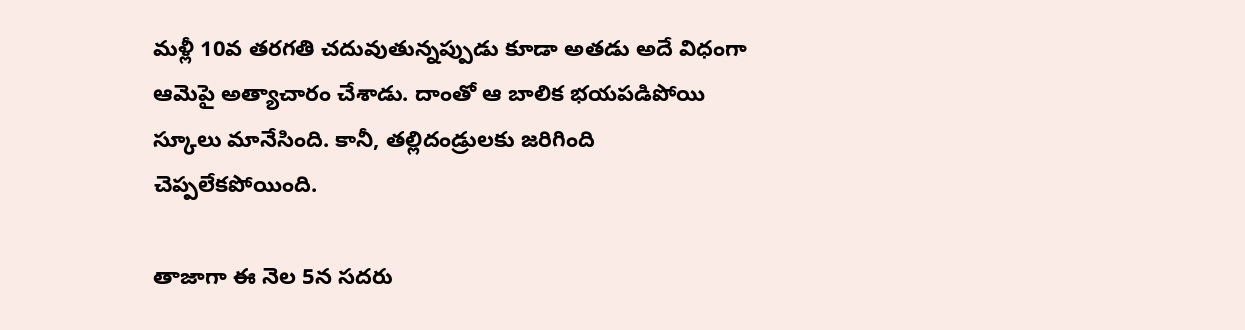మళ్లీ 10వ తరగతి చదువుతున్నప్పుడు కూడా అతడు అదే విధంగా ఆమెపై అత్యాచారం చేశాడు. దాంతో ఆ బాలిక భయపడిపోయి స్కూలు మానేసింది. కానీ, తల్లిదండ్రులకు జరిగింది చెప్పలేకపోయింది.

తాజాగా ఈ నెల 5న సదరు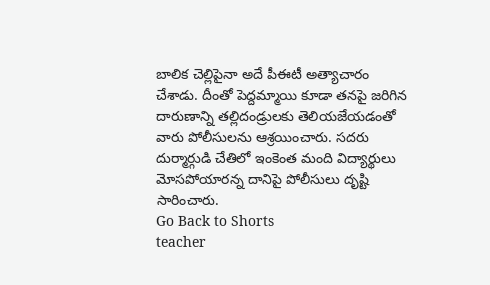బాలిక చెల్లిపైనా అదే పీఈటీ అత్యాచారం చేశాడు. దీంతో పెద్దమ్మాయి కూడా తనపై జరిగిన దారుణాన్ని తల్లిదండ్రులకు తెలియజేయడంతో వారు పోలీసులను ఆశ్రయించారు. సదరు దుర్మార్గుడి చేతిలో ఇంకెంత మంది విద్యార్థులు మోసపోయారన్న దానిపై పోలీసులు దృష్టి సారించారు.
Go Back to Shorts
teacher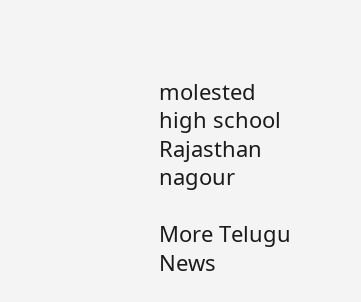molested
high school
Rajasthan
nagour

More Telugu News